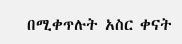በሚቀጥሉት አስር ቀናት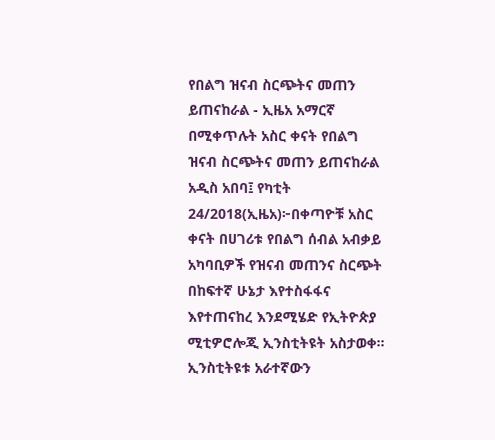የበልግ ዝናብ ስርጭትና መጠን ይጠናከራል - ኢዜአ አማርኛ
በሚቀጥሉት አስር ቀናት የበልግ ዝናብ ስርጭትና መጠን ይጠናከራል
አዲስ አበባ፤ የካቲት 24/2018(ኢዜአ)፦በቀጣዮቹ አስር ቀናት በሀገሪቱ የበልግ ሰብል አብቃይ አካባቢዎች የዝናብ መጠንና ስርጭት በከፍተኛ ሁኔታ እየተስፋፋና እየተጠናከረ እንደሚሄድ የኢትዮጵያ ሚቲዎሮሎጂ ኢንስቲትዩት አስታወቀ።
ኢንስቲትዩቱ አራተኛውን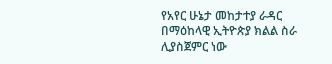የአየር ሁኔታ መከታተያ ራዳር በማዕከላዊ ኢትዮጵያ ክልል ስራ ሊያስጀምር ነው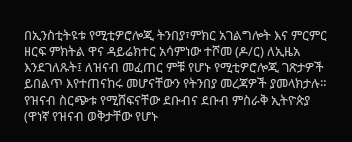በኢንስቲትዩቱ የሚቲዎሮሎጂ ትንበያ፣ምክር አገልግሎት እና ምርምር ዘርፍ ምክትል ዋና ዳይሬክተር አሳምነው ተሾመ (ዶ/ር) ለኢዜአ እንደገለጹት፤ ለዝናብ መፈጠር ምቹ የሆኑ የሚቲዎሮሎጂ ገጽታዎች ይበልጥ እየተጠናከሩ መሆናቸውን የትንበያ መረጃዎች ያመላክታሉ።
የዝናብ ስርጭቱ የሚሸፍናቸው ደቡብና ደቡብ ምስራቅ ኢትዮጵያ (ዋነኛ የዝናብ ወቅታቸው የሆኑ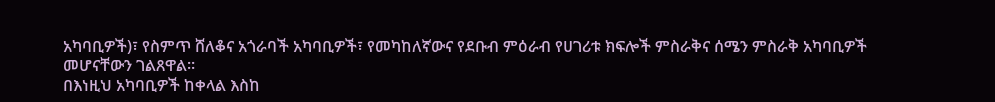አካባቢዎች)፣ የስምጥ ሸለቆና አጎራባች አካባቢዎች፣ የመካከለኛውና የደቡብ ምዕራብ የሀገሪቱ ክፍሎች ምስራቅና ሰሜን ምስራቅ አካባቢዎች መሆናቸውን ገልጸዋል።
በእነዚህ አካባቢዎች ከቀላል እስከ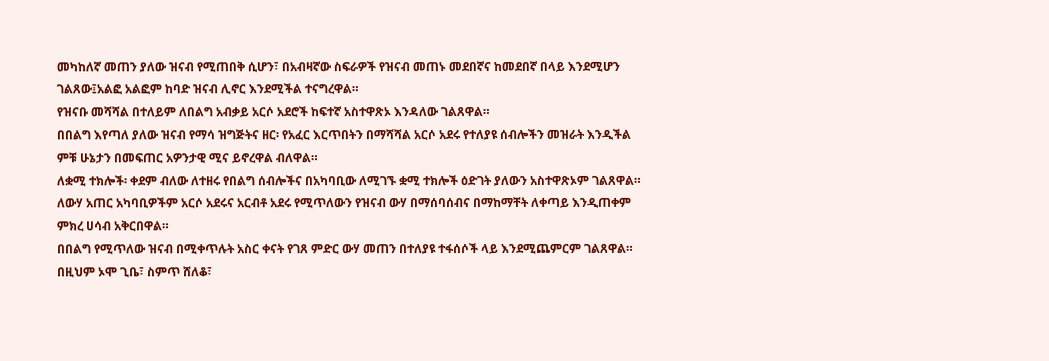መካከለኛ መጠን ያለው ዝናብ የሚጠበቅ ሲሆን፣ በአብዛኛው ስፍራዎች የዝናብ መጠኑ መደበኛና ከመደበኛ በላይ እንደሚሆን ገልጸው፤አልፎ አልፎም ከባድ ዝናብ ሊኖር እንደሚችል ተናግረዋል።
የዝናቡ መሻሻል በተለይም ለበልግ አብቃይ አርሶ አደሮች ከፍተኛ አስተዋጽኦ እንዳለው ገልጸዋል።
በበልግ እየጣለ ያለው ዝናብ የማሳ ዝግጅትና ዘር፡ የአፈር እርጥበትን በማሻሻል አርሶ አደሩ የተለያዩ ሰብሎችን መዝራት እንዲችል ምቹ ሁኔታን በመፍጠር አዎንታዊ ሚና ይኖረዋል ብለዋል።
ለቋሚ ተክሎች፡ ቀደም ብለው ለተዘሩ የበልግ ሰብሎችና በአካባቢው ለሚገኙ ቋሚ ተክሎች ዕድገት ያለውን አስተዋጽኦም ገልጸዋል።
ለውሃ አጠር አካባቢዎችም አርሶ አደሩና አርብቶ አደሩ የሚጥለውን የዝናብ ውሃ በማሰባሰብና በማከማቸት ለቀጣይ እንዲጠቀም ምክረ ሀሳብ አቅርበዋል።
በበልግ የሚጥለው ዝናብ በሚቀጥሉት አስር ቀናት የገጸ ምድር ውሃ መጠን በተለያዩ ተፋሰሶች ላይ እንደሚጨምርም ገልጸዋል።
በዚህም ኦሞ ጊቤ፣ ስምጥ ሸለቆ፣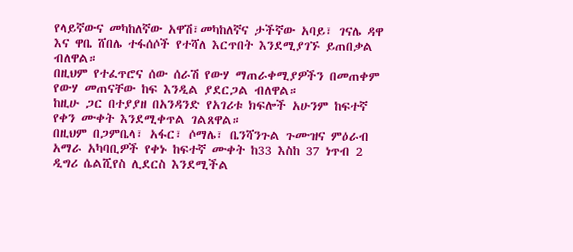የላይኛውና መካከለኛው አዋሽ፣መካከለኛና ታችኛው አባይ፣ ገናሌ ዳዋ እና ዋቤ ሸበሌ ተፋሰሶች የተሻለ እርጥበት እንደሚያገኙ ይጠበቃል ብለዋል።
በዚህም የተፈጥሮና ሰው ሰራሽ የውሃ ማጠራቀሚያዎችን በመጠቀም የውሃ መጠናቸው ከፍ እንዲል ያደርጋል ብለዋል።
ከዚሁ ጋር በተያያዘ በአንዳንድ የአገሪቱ ክፍሎች አሁንም ከፍተኛ የቀን ሙቀት እንደሚቀጥል ገልጸዋል።
በዚህም በጋምቤላ፣ አፋር፣ ሶማሌ፣ ቤንሻንጉል ጉሙዝና ምዕራብ አማራ አካባቢዎች የቀኑ ከፍተኛ ሙቀት ከ33 እስከ 37 ነጥብ 2 ዲግሪ ሴልሺየስ ሊደርስ እንደሚችል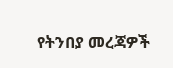የትንበያ መረጃዎች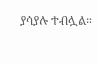ያሳያሉ ተብሏል።